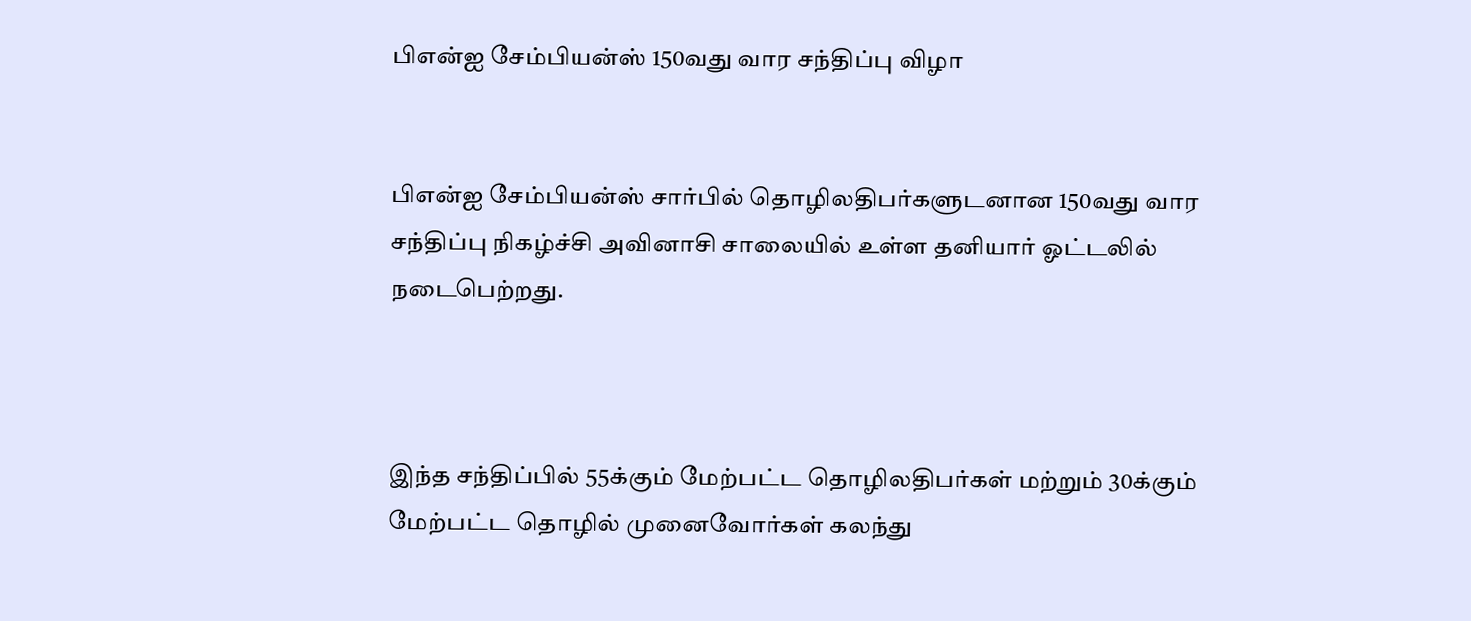பிஎன்ஐ சேம்பியன்ஸ் 150வது வார சந்திப்பு விழா


பிஎன்ஐ சேம்பியன்ஸ் சார்பில் தொழிலதிபர்களுடனான 150வது வார சந்திப்பு நிகழ்ச்சி அவினாசி சாலையில் உள்ள தனியார் ஓட்டலில் நடைபெற்றது.



இந்த சந்திப்பில் 55க்கும் மேற்பட்ட தொழிலதிபர்கள் மற்றும் 30க்கும் மேற்பட்ட தொழில் முனைவோர்கள் கலந்து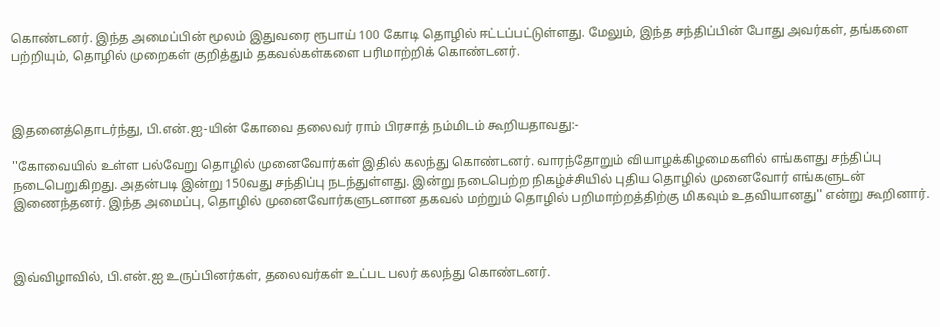கொண்டனர். இந்த அமைப்பின் மூலம் இதுவரை ரூபாய் 100 கோடி தொழில் ஈட்டப்பட்டுள்ளது. மேலும், இந்த சந்திப்பின் போது அவர்கள், தங்களை பற்றியும், தொழில் முறைகள் குறித்தும் தகவல்கள்களை பரிமாற்றிக் கொண்டனர்.



இதனைத்தொடர்ந்து, பி.என்.ஐ-யின் கோவை தலைவர் ராம் பிரசாத் நம்மிடம் கூறியதாவது:-

''கோவையில் உள்ள பல்வேறு தொழில் முனைவோர்கள் இதில் கலந்து கொண்டனர். வாரந்தோறும் வியாழக்கிழமைகளில் எங்களது சந்திப்பு நடைபெறுகிறது. அதன்படி இன்று 150வது சந்திப்பு நடந்துள்ளது. இன்று நடைபெற்ற நிகழ்ச்சியில் புதிய தொழில் முனைவோர் எங்களுடன் இணைந்தனர். இந்த அமைப்பு, தொழில் முனைவோர்களுடனான தகவல் மற்றும் தொழில் பறிமாற்றத்திற்கு மிகவும் உதவியானது'' என்று கூறினார்.



இவ்விழாவில், பி.என்.ஐ உருப்பினர்கள், தலைவர்கள் உட்பட பலர் கலந்து கொண்டனர்.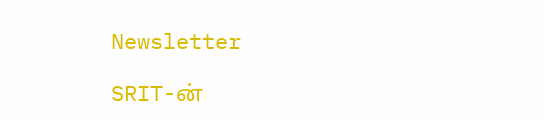Newsletter

SRIT-ன்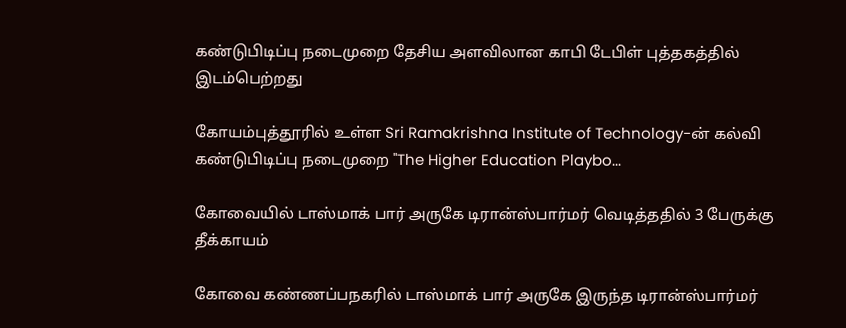கண்டுபிடிப்பு நடைமுறை தேசிய அளவிலான காபி டேபிள் புத்தகத்தில் இடம்பெற்றது

கோயம்புத்தூரில் உள்ள Sri Ramakrishna Institute of Technology-ன் கல்வி கண்டுபிடிப்பு நடைமுறை "The Higher Education Playbo...

கோவையில் டாஸ்மாக் பார் அருகே டிரான்ஸ்பார்மர் வெடித்ததில் 3 பேருக்கு தீக்காயம்

கோவை கண்ணப்பநகரில் டாஸ்மாக் பார் அருகே இருந்த டிரான்ஸ்பார்மர்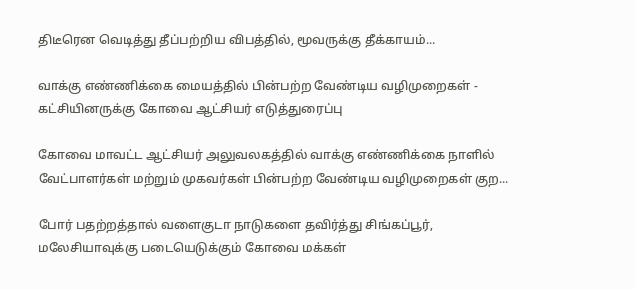திடீரென வெடித்து தீப்பற்றிய விபத்தில், மூவருக்கு தீக்காயம்...

வாக்கு எண்ணிக்கை மையத்தில் பின்பற்ற வேண்டிய வழிமுறைகள் - கட்சியினருக்கு கோவை ஆட்சியர் எடுத்துரைப்பு

கோவை மாவட்ட ஆட்சியர் அலுவலகத்தில் வாக்கு எண்ணிக்கை நாளில் வேட்பாளர்கள் மற்றும் முகவர்கள் பின்பற்ற வேண்டிய வழிமுறைகள் குற...

போர் பதற்றத்தால் வளைகுடா நாடுகளை தவிர்த்து சிங்கப்பூர், மலேசியாவுக்கு படையெடுக்கும் கோவை மக்கள்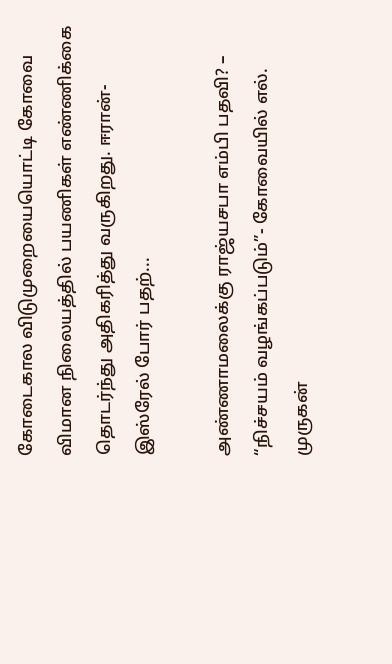கோடைகால விடுமுறையையொட்டி கோவை விமான நிலையத்தில் பயணிகள் எண்ணிக்கை தொடர்ந்து அதிகரித்து வருகிறது. ஈரான்-இஸ்ரேல் போர் பதற்...

அண்ணாமலைக்கு ராஜ்யசபா எம்பி பதவி? – “நிச்சயம் வழங்கப்படும்”- கோவையில் எல். முருகன்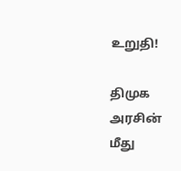உறுதி!

திமுக அரசின் மீது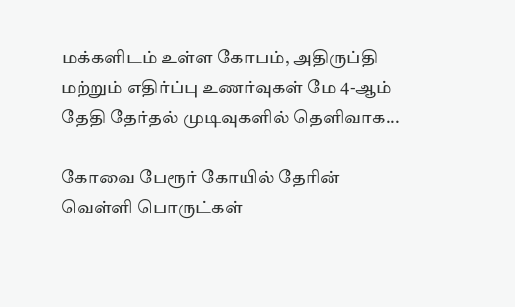மக்களிடம் உள்ள கோபம், அதிருப்தி மற்றும் எதிர்ப்பு உணர்வுகள் மே 4-ஆம் தேதி தேர்தல் முடிவுகளில் தெளிவாக...

கோவை பேரூர் கோயில் தேரின் வெள்ளி பொருட்கள்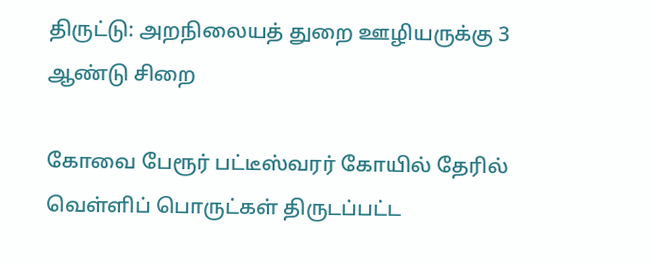திருட்டு: அறநிலையத் துறை ஊழியருக்கு 3 ஆண்டு சிறை

கோவை பேரூர் பட்டீஸ்வரர் கோயில் தேரில் வெள்ளிப் பொருட்கள் திருடப்பட்ட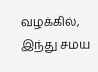வழக்கில், இந்து சமய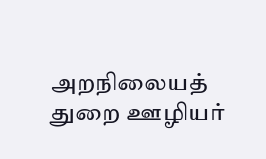அறநிலையத் துறை ஊழியர்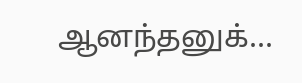ஆனந்தனுக்...